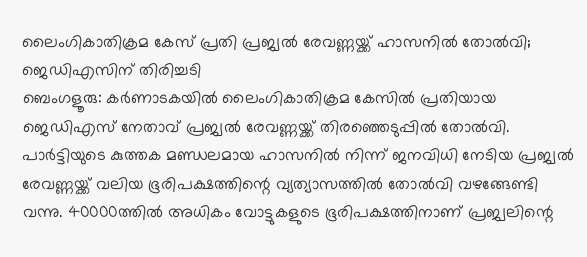ലൈംഗികാതിക്രമ കേസ് പ്രതി പ്രജ്വൽ രേവണ്ണയ്ക്ക് ഹാസനിൽ തോൽവി; ജെഡിഎസിന് തിരിച്ചടി
ബെംഗളൂരു: കർണാടകയിൽ ലൈംഗികാതിക്രമ കേസിൽ പ്രതിയായ ജെഡിഎസ് നേതാവ് പ്രജ്വൽ രേവണ്ണയ്ക്ക് തിരഞ്ഞെടുപ്പിൽ തോൽവി. പാർട്ടിയുടെ കുത്തക മണ്ഡലമായ ഹാസനിൽ നിന്ന് ജനവിധി നേടിയ പ്രജ്വൽ രേവണ്ണയ്ക്ക് വലിയ ഭൂരിപക്ഷത്തിന്റെ വ്യത്യാസത്തിൽ തോൽവി വഴങ്ങേണ്ടി വന്നു. 40000ത്തിൽ അധികം വോട്ടുകളുടെ ഭൂരിപക്ഷത്തിനാണ് പ്രജ്വലിന്റെ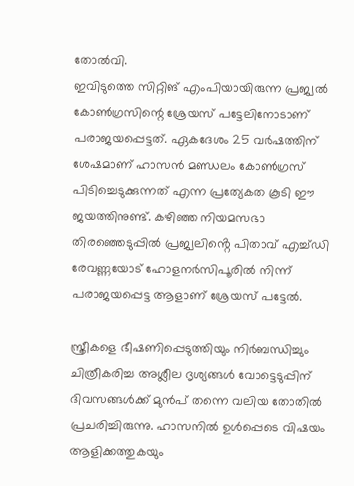തോൽവി.
ഇവിടുത്തെ സിറ്റിങ് എംപിയായിരുന്ന പ്രജ്വൽ കോൺഗ്രസിന്റെ ശ്രേയസ് പട്ടേലിനോടാണ് പരാജയപ്പെട്ടത്. ഏകദേശം 25 വർഷത്തിന് ശേഷമാണ് ഹാസൻ മണ്ഡലം കോൺഗ്രസ് പിടിച്ചെടുക്കുന്നത് എന്ന പ്രത്യേകത കൂടി ഈ ജയത്തിനുണ്ട്. കഴിഞ്ഞ നിയമസഭാ തിരഞ്ഞെടുപ്പിൽ പ്രജ്വലിൻ്റെ പിതാവ് എച്ച്ഡി രേവണ്ണയോട് ഹോളനർസിപൂരിൽ നിന്ന് പരാജയപ്പെട്ട ആളാണ് ശ്രേയസ് പട്ടേൽ.

സ്ത്രീകളെ ഭീഷണിപ്പെടുത്തിയും നിർബന്ധിച്ചും ചിത്രീകരിച്ച അശ്ലീല ദൃശ്യങ്ങൾ വോട്ടെടുപ്പിന് ദിവസങ്ങൾക്ക് മുൻപ് തന്നെ വലിയ തോതിൽ പ്രചരിച്ചിരുന്നു. ഹാസനിൽ ഉൾപ്പെടെ വിഷയം ആളിക്കത്തുകയും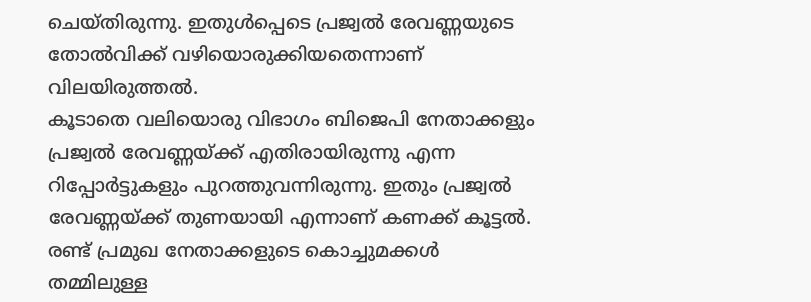ചെയ്തിരുന്നു. ഇതുൾപ്പെടെ പ്രജ്വൽ രേവണ്ണയുടെ തോൽവിക്ക് വഴിയൊരുക്കിയതെന്നാണ് വിലയിരുത്തൽ.
കൂടാതെ വലിയൊരു വിഭാഗം ബിജെപി നേതാക്കളും പ്രജ്വൽ രേവണ്ണയ്ക്ക് എതിരായിരുന്നു എന്ന റിപ്പോർട്ടുകളും പുറത്തുവന്നിരുന്നു. ഇതും പ്രജ്വൽ രേവണ്ണയ്ക്ക് തുണയായി എന്നാണ് കണക്ക് കൂട്ടൽ. രണ്ട് പ്രമുഖ നേതാക്കളുടെ കൊച്ചുമക്കൾ തമ്മിലുള്ള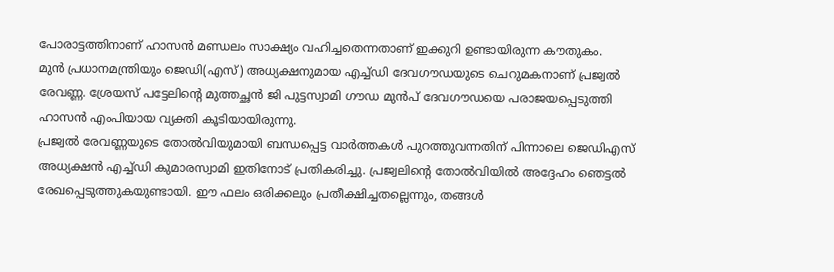പോരാട്ടത്തിനാണ് ഹാസൻ മണ്ഡലം സാക്ഷ്യം വഹിച്ചതെന്നതാണ് ഇക്കുറി ഉണ്ടായിരുന്ന കൗതുകം.
മുൻ പ്രധാനമന്ത്രിയും ജെഡി(എസ്) അധ്യക്ഷനുമായ എച്ച്ഡി ദേവഗൗഡയുടെ ചെറുമകനാണ് പ്രജ്വൽ രേവണ്ണ. ശ്രേയസ് പട്ടേലിന്റെ മുത്തച്ഛൻ ജി പുട്ടസ്വാമി ഗൗഡ മുൻപ് ദേവഗൗഡയെ പരാജയപ്പെടുത്തി ഹാസൻ എംപിയായ വ്യക്തി കൂടിയായിരുന്നു.
പ്രജ്വൽ രേവണ്ണയുടെ തോൽവിയുമായി ബന്ധപ്പെട്ട വാർത്തകൾ പുറത്തുവന്നതിന് പിന്നാലെ ജെഡിഎസ് അധ്യക്ഷൻ എച്ച്ഡി കുമാരസ്വാമി ഇതിനോട് പ്രതികരിച്ചു. പ്രജ്വലിന്റെ തോൽവിയിൽ അദ്ദേഹം ഞെട്ടൽ രേഖപ്പെടുത്തുകയുണ്ടായി. ഈ ഫലം ഒരിക്കലും പ്രതീക്ഷിച്ചതല്ലെന്നും, തങ്ങൾ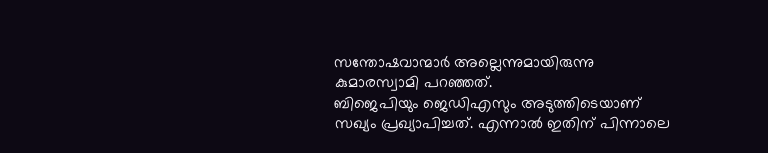സന്തോഷവാന്മാർ അല്ലെന്നുമായിരുന്നു കുമാരസ്വാമി പറഞ്ഞത്.
ബിജെപിയും ജെഡിഎസും അടുത്തിടെയാണ് സഖ്യം പ്രഖ്യാപിച്ചത്. എന്നാൽ ഇതിന് പിന്നാലെ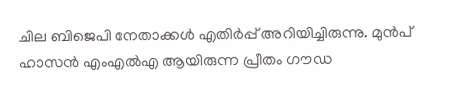ചില ബിജെപി നേതാക്കൾ എതിർപ്പ് അറിയിച്ചിരുന്നു. മുൻപ് ഹാസൻ എംഎൽഎ ആയിരുന്ന പ്രീതം ഗൗഡ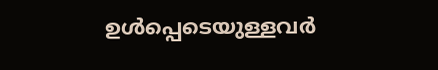ഉൾപ്പെടെയുള്ളവർ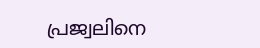പ്രജ്വലിനെ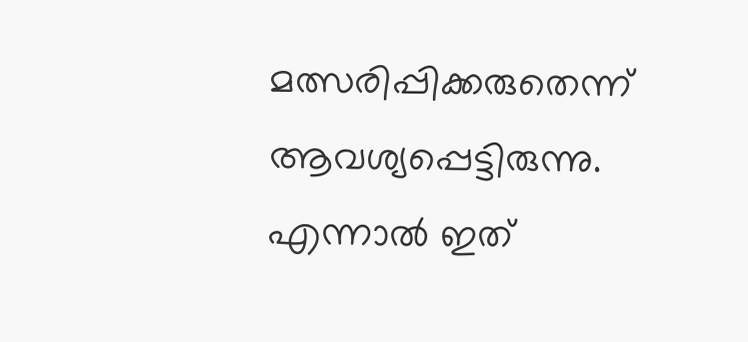മത്സരിപ്പിക്കരുതെന്ന് ആവശ്യപ്പെട്ടിരുന്നു. എന്നാൽ ഇത്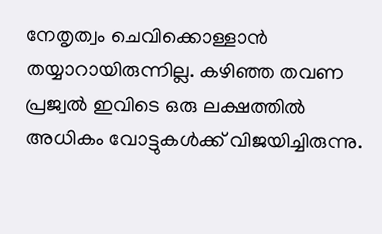നേതൃത്വം ചെവിക്കൊള്ളാൻ തയ്യാറായിരുന്നില്ല. കഴിഞ്ഞ തവണ പ്രജ്വൽ ഇവിടെ ഒരു ലക്ഷത്തിൽ അധികം വോട്ടുകൾക്ക് വിജയിച്ചിരുന്നു.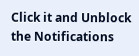Click it and Unblock the Notifications